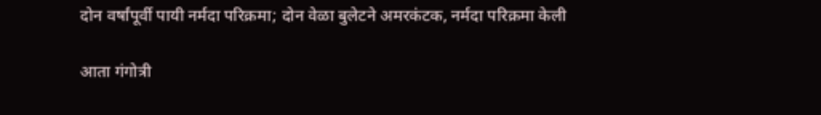दोन वर्षांपूर्वी पायी नर्मदा परिक्रमा; दोन वेळा बुलेटने अमरकंटक, नर्मदा परिक्रमा केली

आता गंगोत्री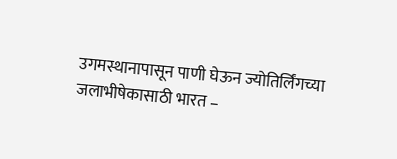उगमस्थानापासून पाणी घेऊन ज्योतिर्लिंगच्या जलाभीषेकासाठी भारत –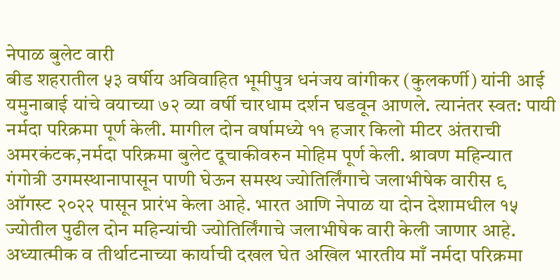नेपाळ बुलेट वारी
बीड शहरातील ५३ वर्षीय अविवाहित भूमीपुत्र धनंजय वांगीकर (कुलकर्णी) यांनी आई यमुनाबाई यांचे वयाच्या ७२ व्या वर्षी चारधाम दर्शन घडवून आणले. त्यानंतर स्वत: पायी नर्मदा परिक्रमा पूर्ण केली. मागील दोन वर्षामध्ये ११ हजार किलो मीटर अंतराची अमरकंटक,नर्मदा परिक्रमा बुलेट दूचाकीवरुन मोहिम पूर्ण केली. श्रावण महिन्यात गंगोत्री उगमस्थानापासून पाणी घेऊन समस्थ ज्योतिर्लिंगाचे जलाभीषेक वारीस ९ ऑगस्ट २०२२ पासून प्रारंभ केला आहे. भारत आणि नेपाळ या दोन देशामधील १५ ज्योतील पुढील दोन महिन्यांची ज्योतिर्लिंगाचे जलाभीषेक वारी केली जाणार आहे. अध्यात्मीक व तीर्थाटनाच्या कार्याची दखल घेत अखिल भारतीय माँ नर्मदा परिक्रमा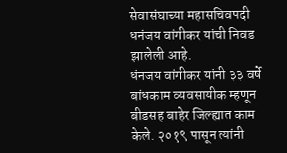सेवासंघाच्या महासचिवपदी धनंजय वांगीकर यांची निवड झालेली आहे.
धंनजय वांगीकर यांनी ३३ वर्षे बांधकाम व्यवसायीक म्हणून बीडसह बाहेर जिल्ह्यात काम केले. २०१९ पासून त्यांनी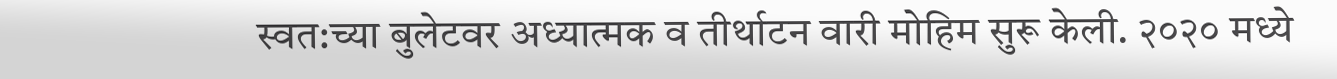स्वत:च्या बुलेटवर अध्यात्मक व तीर्थाटन वारी मोहिम सुरू केली. २०२० मध्ये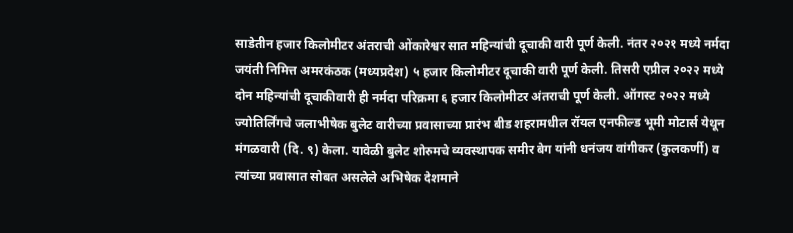साडेतीन हजार किलोमीटर अंतराची ओंकारेश्वर सात महिन्यांची दूचाकी वारी पूर्ण केली. नंतर २०२१ मध्ये नर्मदा जयंती निमित्त अमरकंठक (मध्यप्रदेश) ५ हजार किलोमीटर दूचाकी वारी पूर्ण केली. तिसरी एप्रील २०२२ मध्ये दोन महिन्यांची दूचाकीवारी ही नर्मदा परिक्रमा ६ हजार किलोमीटर अंतराची पूर्ण केली. ऑगस्ट २०२२ मध्ये ज्योतिर्लिंगचे जलाभीषेक बुलेट वारीच्या प्रवासाच्या प्रारंभ बीड शहरामधील रॉयल एनफील्ड भूमी मोटार्स येथून मंगळवारी (दि. ९) केला. यावेळी बुलेट शोरुमचे व्यवस्थापक समीर बेग यांनी धनंजय वांगीकर (कुलकर्णी) व त्यांच्या प्रवासात सोबत असलेले अभिषेक देशमाने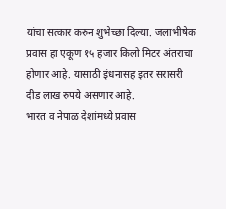यांचा सत्कार करुन शुभेच्छा दिल्या. जलाभीषेक प्रवास हा एकूण १५ हजार किलो मिटर अंतराचा होणार आहे. यासाठी इंधनासह इतर सरासरी दीड लाख रुपये असणार आहे.
भारत व नेपाळ देशांमध्ये प्रवास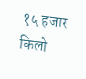१५ हजार किलो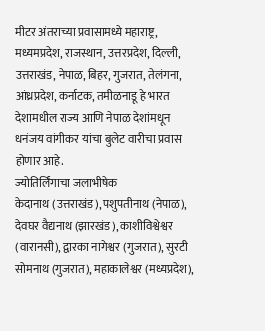मीटर अंतराच्या प्रवासामध्ये महाराष्ट्र, मध्यमप्रदेश, राजस्थान, उत्तरप्रदेश, दिल्ली, उत्तराखंड, नेपाळ, बिहर, गुजरात, तेलंगना, आंध्रप्रदेश, कर्नाटक, तमीळनाडू हे भारत देशामधील राज्य आणि नेपाळ देशांमधून धनंजय वांगीकर यांचा बुलेट वारीचा प्रवास होणार आहे.
ज्योतिर्लिंगाचा जलाभीषेक
केदानाथ (उत्तराखंड), पशुपतीनाथ (नेपाळ), देवघर वैद्यनाथ (झारखंड), काशीविश्वेश्वर (वारानसी), द्वारका नागेश्वर (गुजरात), सुरटी सोमनाथ (गुजरात), महाकालेश्वर (मध्यप्रदेश),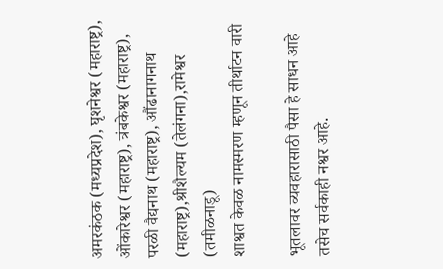अमरकंठक (मध्यप्रदेश), घृशनेश्वर (महाराष्ट्र), ओंकारेश्वर (महाराष्ट्र), त्रंबकेश्वर (महाराष्ट्र), परळी वैद्यनाथ (महाराष्ट्र), औंढानागनाथ (महाराष्ट्र),श्रीशैल्यम (तेलंगना),रामेश्वर (तमीळनाडू)
शाश्वत केवळ नामस्मरण म्हणून तीर्थाटन वारी

भूतलावर व्यवहारासाठी पैसा हे साधन आहे तसेच सर्वकाही नश्वर आहे.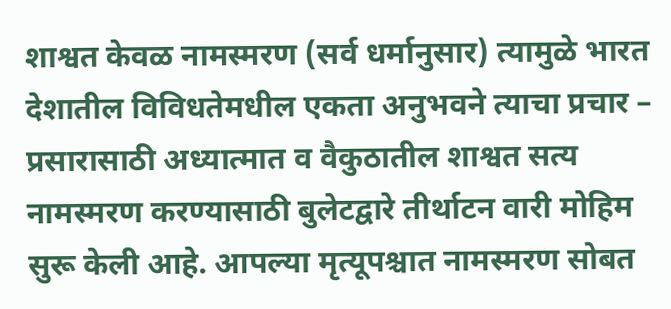शाश्वत केवळ नामस्मरण (सर्व धर्मानुसार) त्यामुळे भारत देशातील विविधतेमधील एकता अनुभवने त्याचा प्रचार – प्रसारासाठी अध्यात्मात व वैकुठातील शाश्वत सत्य नामस्मरण करण्यासाठी बुलेटद्वारे तीर्थाटन वारी मोहिम सुरू केली आहे. आपल्या मृत्यूपश्चात नामस्मरण सोबत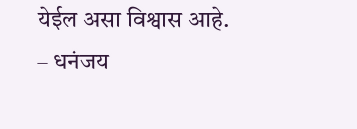येईल असा विश्वास आहे.
– धनंजय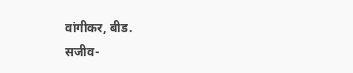वांगीकर, बीड.
सजीव-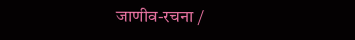जाणीव-रचना /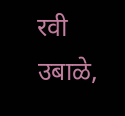रवी उबाळे,